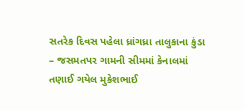સતરેક દિવસ પહેલા ધ્રાંગધ્રા તાલુકાના કુંડા – જસમતપર ગામની સીમમાં કેનાલમાં તણાઈ ગયેલ મુકેશભાઈ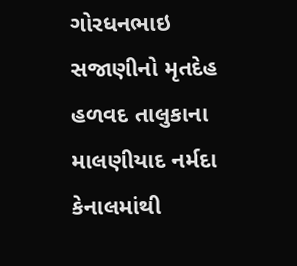ગોરધનભાઇ સજાણીનો મૃતદેહ હળવદ તાલુકાના માલણીયાદ નર્મદા કેનાલમાંથી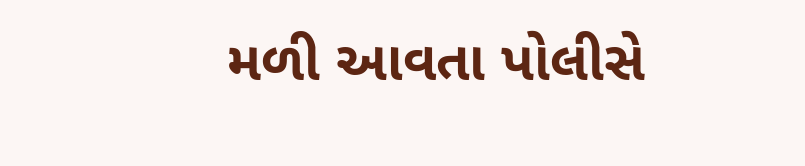મળી આવતા પોલીસે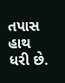તપાસ હાથ ધરી છે.